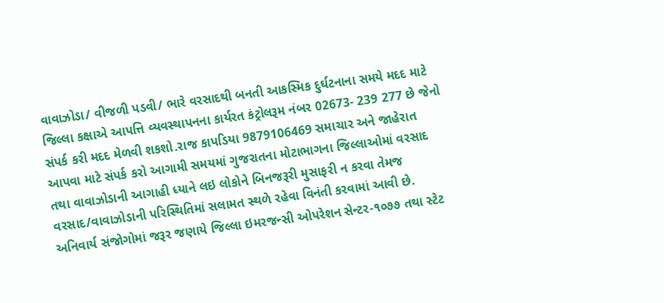વાવાઝોડા/ વીજળી પડવી/ ભારે વરસાદથી બનતી આકસ્મિક દુર્ઘટનાના સમયે મદદ માટે જિલ્લા કક્ષાએ આપત્તિ વ્યવસ્થાપનના કાર્યરત કંટ્રોલરૂમ નંબર 02673- 239 277 છે જેનો સંપર્ક કરી મદદ મેળવી શકશો.રાજ કાપડિયા 9879106469 સમાચાર અને જાહેરાત આપવા માટે સંપર્ક કરો આગામી સમયમાં ગુજરાતના મોટાભાગના જિલ્લાઓમાં વરસાદ તથા વાવાઝોડાની આગાહી ધ્યાને લઇ લોકોને બિનજરૂરી મુસાફરી ન કરવા તેમજ વરસાદ/વાવાઝોડાની પરિસ્થિતિમાં સલામત સ્થળે રહેવા વિનંતી કરવામાં આવી છે. અનિવાર્ય સંજોગોમાં જરૂર જણાયે જિલ્લા ઇમરજન્સી ઓપરેશન સેન્ટર-૧૦૭૭ તથા સ્ટેટ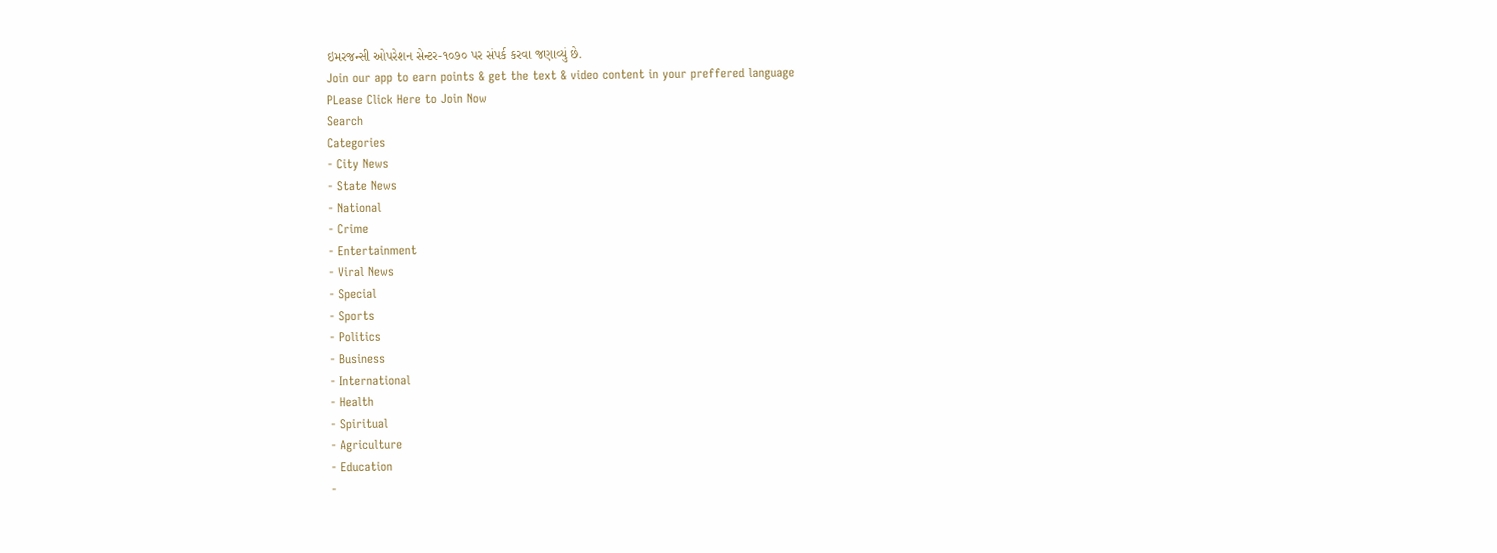ઇમરજન્સી ઓપરેશન સેન્ટર-૧૦૭૦ પર સંપર્ક કરવા જણાવ્યું છે.
Join our app to earn points & get the text & video content in your preffered language
PLease Click Here to Join Now
Search
Categories
- City News
- State News
- National
- Crime
- Entertainment
- Viral News
- Special
- Sports
- Politics
- Business
- International
- Health
- Spiritual
- Agriculture
- Education
-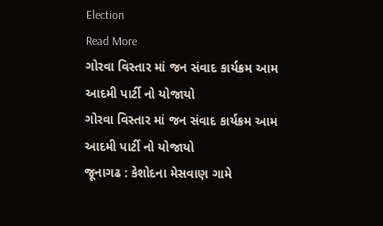Election
Read More
ગોરવા વિસ્તાર માં જન સંવાદ કાર્યક્રમ આમ આદમી પાર્ટી નો યોજાયો
ગોરવા વિસ્તાર માં જન સંવાદ કાર્યક્રમ આમ આદમી પાર્ટી નો યોજાયો
જૂનાગઢ : કેશોદના મેસવાણ ગામે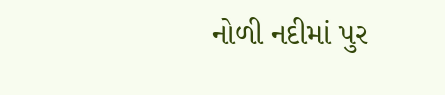નોળી નદીમાં પુર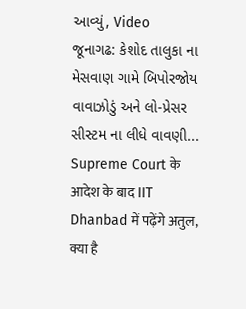આવ્યું, Video
જૂનાગઢ: કેશોદ તાલુકા ના મેસવાણ ગામે બિપોરજોય વાવાઝોડું અને લો-પ્રેસર સીસ્ટમ ના લીધે વાવણી...
Supreme Court के आदेश के बाद IIT Dhanbad में पढ़ेंगे अतुल, क्या है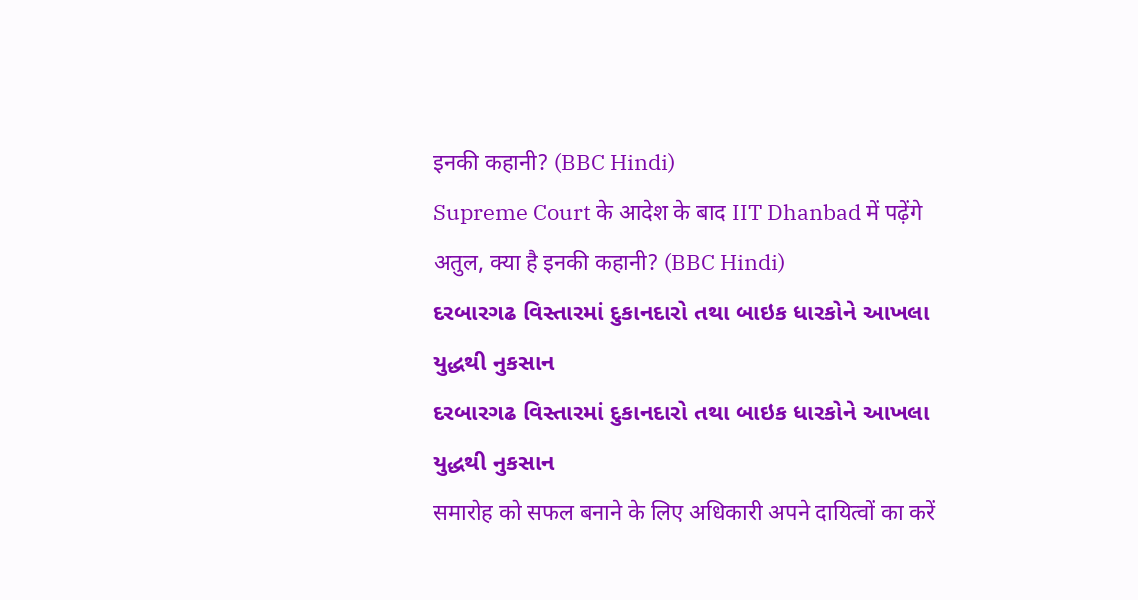इनकी कहानी? (BBC Hindi)
Supreme Court के आदेश के बाद IIT Dhanbad में पढ़ेंगे अतुल, क्या है इनकी कहानी? (BBC Hindi)
દરબારગઢ વિસ્તારમાં દુકાનદારો તથા બાઇક ધારકોને આખલા યુદ્ધથી નુકસાન
દરબારગઢ વિસ્તારમાં દુકાનદારો તથા બાઇક ધારકોને આખલા યુદ્ધથી નુકસાન
समारोह को सफल बनाने के लिए अधिकारी अपने दायित्वों का करें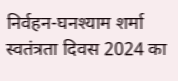निर्वहन-घनश्याम शर्मा
स्वतंत्रता दिवस 2024 का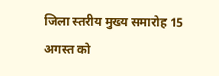जिला स्तरीय मुख्य समारोह 15 अगस्त को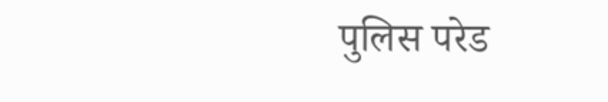पुलिस परेड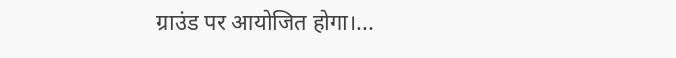ग्राउंड पर आयोजित होगा।...